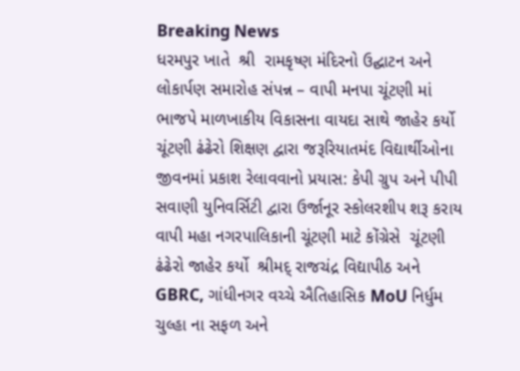Breaking News
ધરમપુર ખાતે  શ્રી  રામકૃષ્ણ મંદિરનો ઉદ્ઘાટન અને લોકાર્પણ સમારોહ સંપન્ન – વાપી મનપા ચૂંટણી માં ભાજપે માળખાકીય વિકાસના વાયદા સાથે જાહેર કર્યો ચૂંટણી ઢંઢેરો શિક્ષણ દ્વારા જરૂરિયાતમંદ વિદ્યાર્થીઓના જીવનમાં પ્રકાશ રેલાવવાનો પ્રયાસ: કેપી ગ્રુપ અને પીપી સવાણી યુનિવર્સિટી દ્વારા ઉર્જાનૂર સ્કોલરશીપ શરૂ કરાય વાપી મહા નગરપાલિકાની ચૂંટણી માટે કોંગ્રેસે  ચૂંટણી ઢંઢેરો જાહેર કર્યો  શ્રીમદ્ રાજચંદ્ર વિદ્યાપીઠ અને GBRC, ગાંધીનગર વચ્ચે ઐતિહાસિક MoU નિર્ધુમ ચુલ્હા ના સફળ અને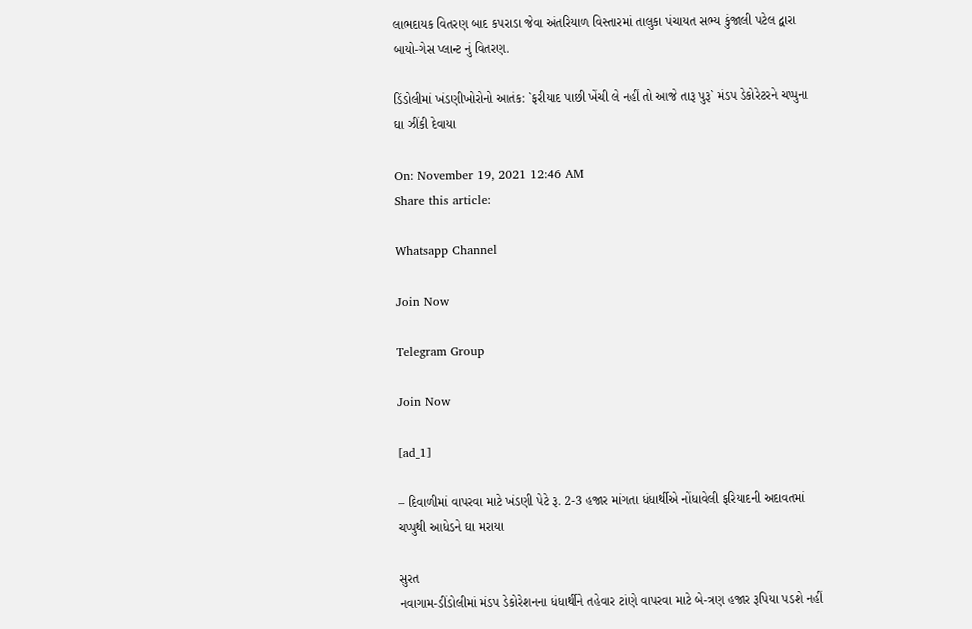લાભદાયક વિતરણ બાદ કપરાડા જેવા અંતરિયાળ વિસ્તારમાં તાલુકા પંચાયત સભ્ય કુંજાલી પટેલ દ્વારા બાયો-ગેસ પ્લાન્ટ નું વિતરણ.

ડિંડોલીમાં ખંડણીખોરોનો આતંક: `ફરીયાદ પાછી ખેંચી લે નહીં તો આજે તારૂ પુરૂ` મંડપ ડેકોરેટરને ચપ્પુના ઘા ઝીંકી દેવાયા

On: November 19, 2021 12:46 AM
Share this article:

Whatsapp Channel

Join Now

Telegram Group

Join Now

[ad_1]

– દિવાળીમાં વાપરવા માટે ખંડણી પેટે રૂ. 2-3 હજાર માંગતા ધંધાર્થીએ નોંધાવેલી ફરિયાદની અદાવતમાં ચપ્પુથી આધેડને ઘા મરાયા

સુરત
નવાગામ-ડીંડોલીમાં મંડપ ડેકોરેશનના ધંધાર્થીને તહેવાર ટાંણે વાપરવા માટે બે-ત્રણ હજાર રૂપિયા પડશે નહીં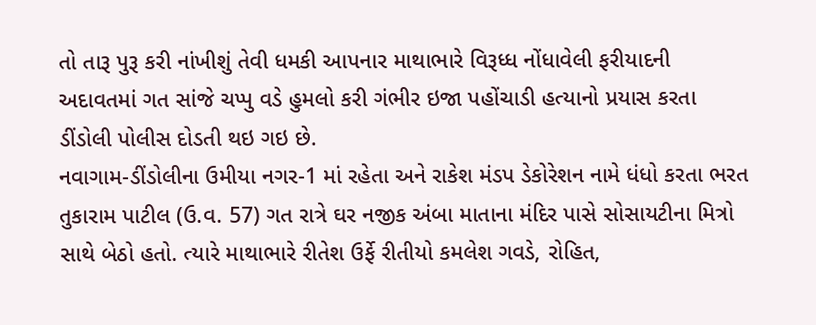તો તારૂ પુરૂ કરી નાંખીશું તેવી ધમકી આપનાર માથાભારે વિરૂધ્ધ નોંધાવેલી ફરીયાદની અદાવતમાં ગત સાંજે ચપ્પુ વડે હુમલો કરી ગંભીર ઇજા પહોંચાડી હત્યાનો પ્રયાસ કરતા ડીંડોલી પોલીસ દોડતી થઇ ગઇ છે.
નવાગામ-ડીંડોલીના ઉમીયા નગર-1 માં રહેતા અને રાકેશ મંડપ ડેકોરેશન નામે ધંધો કરતા ભરત તુકારામ પાટીલ (ઉ.વ. 57) ગત રાત્રે ઘર નજીક અંબા માતાના મંદિર પાસે સોસાયટીના મિત્રો સાથે બેઠો હતો. ત્યારે માથાભારે રીતેશ ઉર્ફે રીતીયો કમલેશ ગવડે, રોહિત,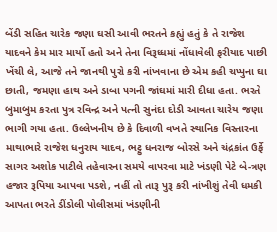બેંડી સહિત ચારેક જણા ઘસી આવી ભરતને કહ્યું હતું કે તે રાજેશ યાદવને કેમ માર માર્યો હતો અને તેના વિરૂધ્ધમાં નોંધાવેલી ફરીયાદ પાછી ખેંચી લે, આજે તને જાનથી પુરો કરી નાંખવાના છે એમ કહી ચપ્પુના ઘા છાતી, જમણા હાથ અને ડાબા પગની જાંઘમાં મારી દીધા હતા. ભરતે બુમાબુમ કરતા પુત્ર રવિન્દ્ર અને પત્ની સુનંદા દોડી આવતા ચારેય જણા ભાગી ગયા હતા. ઉલ્લેખનીય છે કે દિવાળી વખતે સ્થાનિક વિસ્તારના માથાભારે રાજેશ ધનુરાય યાદવ, ભટ્ટુ ધનરાજ બોરસે અને ચંદ્રકાંત ઉર્ફે સાગર અશોક પાટીલે તહેવારના સમયે વાપરવા માટે ખંડણી પેટે બે-ત્રણ હજાર રૂપિયા આપવા પડશે, નહીં તો તારૂ પુરૂ કરી નાંખીશું તેવી ધમકી આપતા ભરતે ડીંડોલી પોલીસમાં ખંડણીની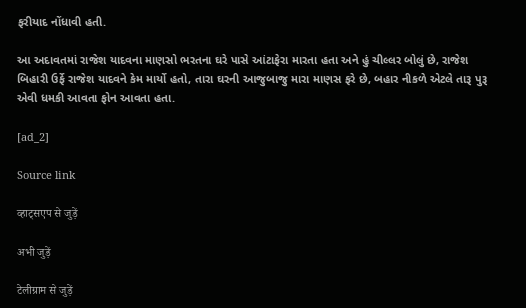ફરીયાદ નોંધાવી હતી.

આ અદાવતમાં રાજેશ યાદવના માણસો ભરતના ઘરે પાસે આંટાફેરા મારતા હતા અને હું ચીલ્લર બોલું છે, રાજેશ બિહારી ઉર્ફે રાજેશ યાદવને કેમ માર્યો હતો, તારા ઘરની આજુબાજુ મારા માણસ ફરે છે, બહાર નીકળે એટલે તારૂ પુરૂ એવી ધમકી આવતા ફોન આવતા હતા.

[ad_2]

Source link

व्हाट्सएप से जुड़ें

अभी जुड़ें

टेलीग्राम से जुड़ें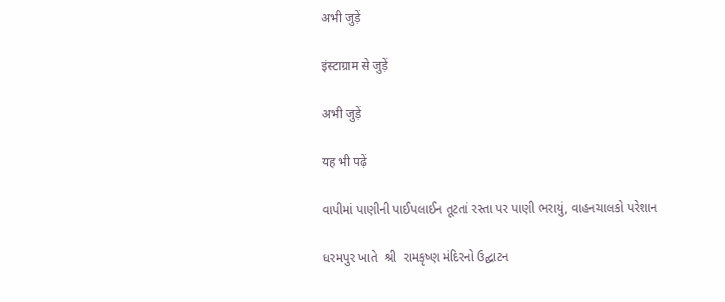अभी जुड़ें

इंस्टाग्राम से जुड़ें

अभी जुड़ें

यह भी पढ़ें

વાપીમાં પાણીની પાઈપલાઈન તૂટતાં રસ્તા પર પાણી ભરાયું, વાહનચાલકો પરેશાન

ધરમપુર ખાતે  શ્રી  રામકૃષ્ણ મંદિરનો ઉદ્ઘાટન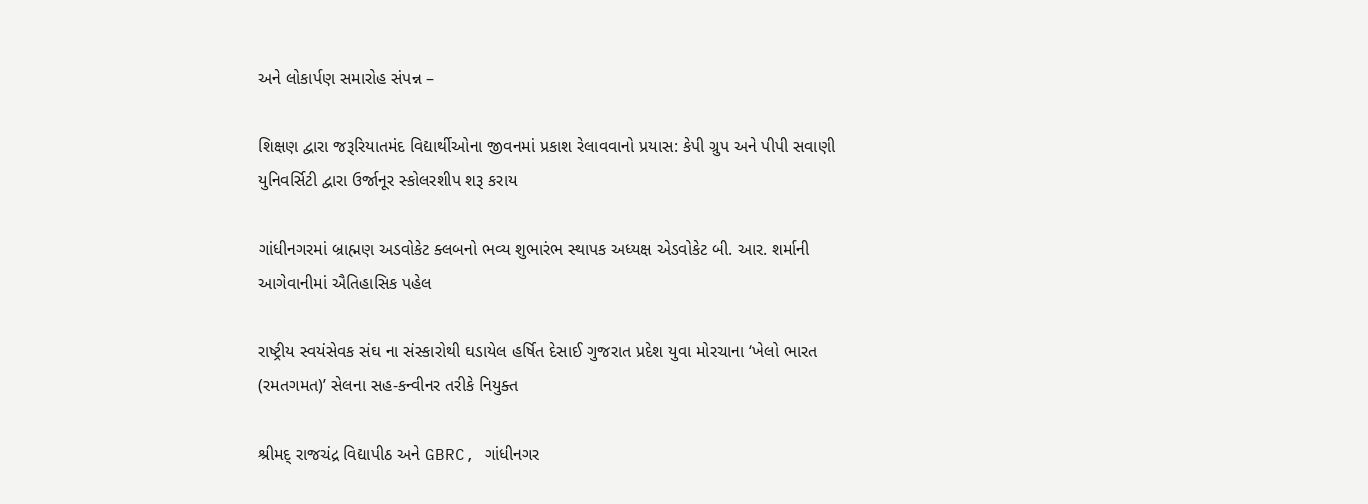અને લોકાર્પણ સમારોહ સંપન્ન –

શિક્ષણ દ્વારા જરૂરિયાતમંદ વિદ્યાર્થીઓના જીવનમાં પ્રકાશ રેલાવવાનો પ્રયાસ: કેપી ગ્રુપ અને પીપી સવાણી યુનિવર્સિટી દ્વારા ઉર્જાનૂર સ્કોલરશીપ શરૂ કરાય

ગાંધીનગરમાં બ્રાહ્મણ અડવોકેટ ક્લબનો ભવ્ય શુભારંભ સ્થાપક અધ્યક્ષ એડવોકેટ બી. આર. શર્માની આગેવાનીમાં ઐતિહાસિક પહેલ

રાષ્ટ્રીય સ્વયંસેવક સંઘ ના સંસ્કારોથી ઘડાયેલ હર્ષિત દેસાઈ ગુજરાત પ્રદેશ યુવા મોરચાના ‘ખેલો ભારત (રમતગમત)’ સેલના સહ-કન્વીનર તરીકે નિયુક્ત

શ્રીમદ્ રાજચંદ્ર વિદ્યાપીઠ અને GBRC, ગાંધીનગર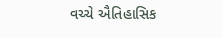વચ્ચે ઐતિહાસિક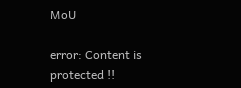MoU

error: Content is protected !!